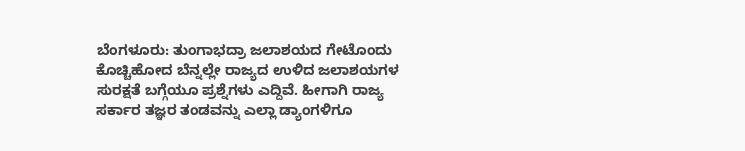ಬೆಂಗಳೂರು: ತುಂಗಾಭದ್ರಾ ಜಲಾಶಯದ ಗೇಟೊಂದು ಕೊಚ್ಚಿಹೋದ ಬೆನ್ನಲ್ಲೇ ರಾಜ್ಯದ ಉಳಿದ ಜಲಾಶಯಗಳ ಸುರಕ್ಷತೆ ಬಗ್ಗೆಯೂ ಪ್ರಶ್ನೆಗಳು ಎದ್ದಿವೆ. ಹೀಗಾಗಿ ರಾಜ್ಯ ಸರ್ಕಾರ ತಜ್ಞರ ತಂಡವನ್ನು ಎಲ್ಲಾ ಡ್ಯಾಂಗಳಿಗೂ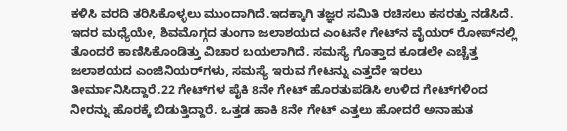ಕಳಿಸಿ ವರದಿ ತರಿಸಿಕೊಳ್ಳಲು ಮುಂದಾಗಿದೆ.ಇದಕ್ಕಾಗಿ ತಜ್ಞರ ಸಮಿತಿ ರಚಿಸಲು ಕಸರತ್ತು ನಡೆಸಿದೆ. ಇದರ ಮಧ್ಯೆಯೇ, ಶಿವಮೊಗ್ಗದ ತುಂಗಾ ಜಲಾಶಯದ ಎಂಟನೇ ಗೇಟ್‌ನ ವೈಯರ್ ರೋಪ್‌ನಲ್ಲಿ ತೊಂದರೆ ಕಾಣಿಸಿಕೊಂಡಿತ್ತು ವಿಚಾರ ಬಯಲಾಗಿದೆ. ಸಮಸ್ಯೆ ಗೊತ್ತಾದ ಕೂಡಲೇ ಎಚ್ಚೆತ್ತ ಜಲಾಶಯದ ಎಂಜಿನಿಯರ್‌ಗಳು, ಸಮಸ್ಯೆ ಇರುವ ಗೇಟನ್ನು ಎತ್ತದೇ ಇರಲು ತೀರ್ಮಾನಿಸಿದ್ದಾರೆ.22 ಗೇಟ್‌ಗಳ ಪೈಕಿ 8ನೇ ಗೇಟ್ ಹೊರತುಪಡಿಸಿ ಉಳಿದ ಗೇಟ್‌ಗಳಿಂದ ನೀರನ್ನು ಹೊರಕ್ಕೆ ಬಿಡುತ್ತಿದ್ದಾರೆ. ಒತ್ತಡ ಹಾಕಿ 8ನೇ ಗೇಟ್ ಎತ್ತಲು ಹೋದರೆ ಅನಾಹುತ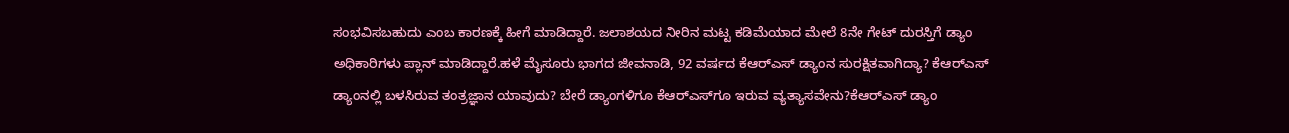ಸಂಭವಿಸಬಹುದು ಎಂಬ ಕಾರಣಕ್ಕೆ ಹೀಗೆ ಮಾಡಿದ್ದಾರೆ. ಜಲಾಶಯದ ನೀರಿನ ಮಟ್ಟ ಕಡಿಮೆಯಾದ ಮೇಲೆ 8ನೇ ಗೇಟ್ ದುರಸ್ತಿಗೆ ಡ್ಯಾಂ ಅಧಿಕಾರಿಗಳು ಪ್ಲಾನ್ ಮಾಡಿದ್ದಾರೆ.ಹಳೆ ಮೈಸೂರು ಭಾಗದ ಜೀವನಾಡಿ, 92 ವರ್ಷದ ಕೆಆರ್‌ಎಸ್ ಡ್ಯಾಂನ ಸುರಕ್ಷಿತವಾಗಿದ್ಯಾ? ಕೆಆರ್‌ಎಸ್ ಡ್ಯಾಂನಲ್ಲಿ ಬಳಸಿರುವ ತಂತ್ರಜ್ಞಾನ ಯಾವುದು? ಬೇರೆ ಡ್ಯಾಂಗಳಿಗೂ ಕೆಆರ್‌ಎಸ್‌ಗೂ ಇರುವ ವ್ಯತ್ಯಾಸವೇನು?ಕೆಆರ್‌ಎಸ್ ಡ್ಯಾಂ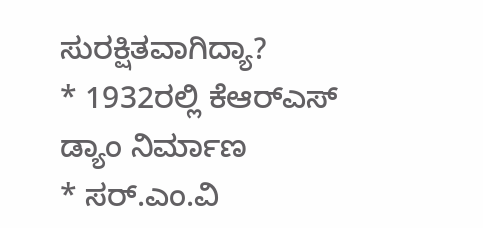ಸುರಕ್ಷಿತವಾಗಿದ್ಯಾ?
* 1932ರಲ್ಲಿ ಕೆಆರ್‌ಎಸ್ ಡ್ಯಾಂ ನಿರ್ಮಾಣ
* ಸರ್.ಎಂ.ವಿ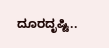ದೂರದೃಷ್ಟಿ..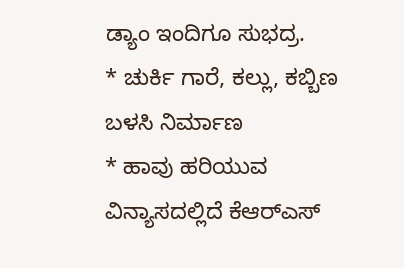ಡ್ಯಾಂ ಇಂದಿಗೂ ಸುಭದ್ರ.
* ಚುರ್ಕಿ ಗಾರೆ, ಕಲ್ಲು, ಕಬ್ಬಿಣ ಬಳಸಿ ನಿರ್ಮಾಣ
* ಹಾವು ಹರಿಯುವ ವಿನ್ಯಾಸದಲ್ಲಿದೆ ಕೆಆರ್‌ಎಸ್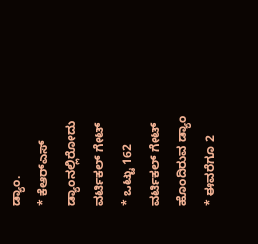ಡ್ಯಾಂ.
* ಕೆಆರ್‌ಎಸ್ ಡ್ಯಾಂನಲ್ಲಿರೋದು ವರ್ಟಿಕಲ್ ಗೇಟ್
* ಒಟ್ಟು 162 ವರ್ಟಿಕಲ್ ಗೇಟ್ ಹೊಂದಿರುವ ಡ್ಯಾಂ
* ಈವರೆಗೂ 2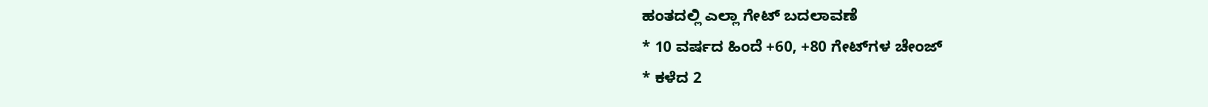ಹಂತದಲ್ಲಿ ಎಲ್ಲಾ ಗೇಟ್ ಬದಲಾವಣೆ
* 10 ವರ್ಷದ ಹಿಂದೆ +60, +80 ಗೇಟ್‌ಗಳ ಚೇಂಜ್
* ಕಳೆದ 2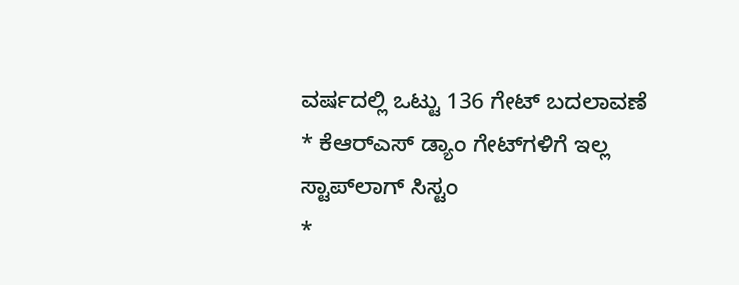ವರ್ಷದಲ್ಲಿ ಒಟ್ಟು 136 ಗೇಟ್ ಬದಲಾವಣೆ
* ಕೆಆರ್‌ಎಸ್ ಡ್ಯಾಂ ಗೇಟ್‌ಗಳಿಗೆ ಇಲ್ಲ ಸ್ಟಾಪ್‌ಲಾಗ್ ಸಿಸ್ಟಂ
*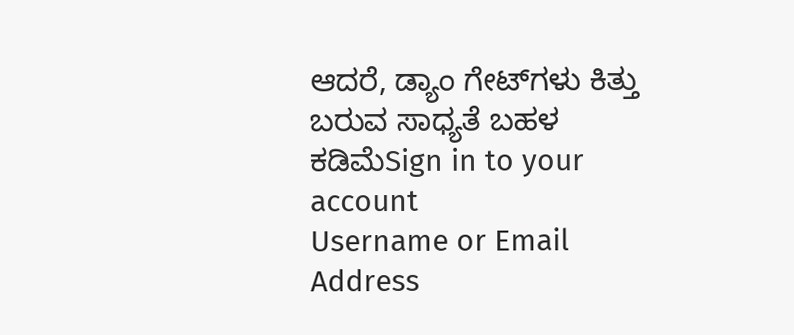ಆದರೆ, ಡ್ಯಾಂ ಗೇಟ್‌ಗಳು ಕಿತ್ತು ಬರುವ ಸಾಧ್ಯತೆ ಬಹಳ ಕಡಿಮೆSign in to your account
Username or Email Address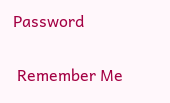Password

 Remember Me